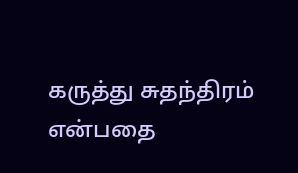கருத்து சுதந்திரம் என்பதை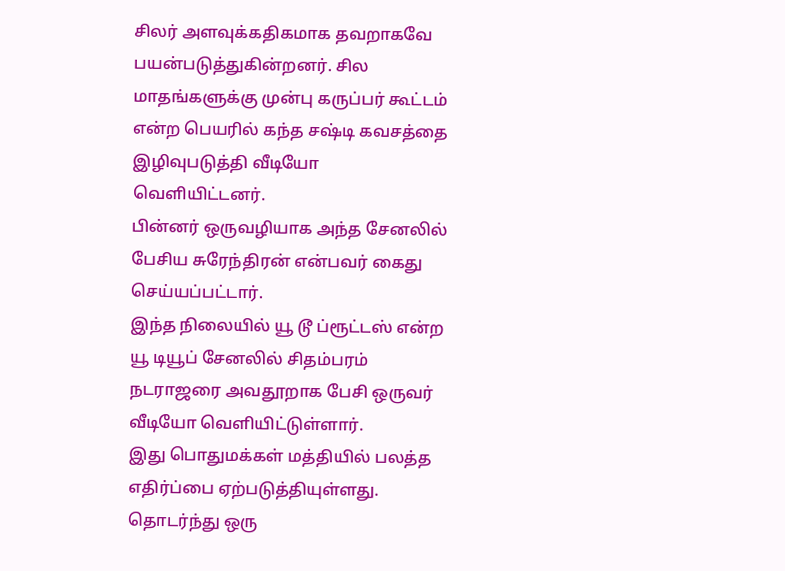சிலர் அளவுக்கதிகமாக தவறாகவே பயன்படுத்துகின்றனர். சில மாதங்களுக்கு முன்பு கருப்பர் கூட்டம் என்ற பெயரில் கந்த சஷ்டி கவசத்தை இழிவுபடுத்தி வீடியோ வெளியிட்டனர்.
பின்னர் ஒருவழியாக அந்த சேனலில் பேசிய சுரேந்திரன் என்பவர் கைது செய்யப்பட்டார்.
இந்த நிலையில் யூ டூ ப்ரூட்டஸ் என்ற யூ டியூப் சேனலில் சிதம்பரம் நடராஜரை அவதூறாக பேசி ஒருவர் வீடியோ வெளியிட்டுள்ளார்.
இது பொதுமக்கள் மத்தியில் பலத்த எதிர்ப்பை ஏற்படுத்தியுள்ளது. தொடர்ந்து ஒரு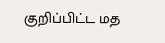குறிப்பிட்ட மத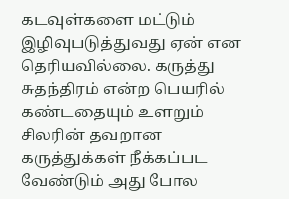கடவுள்களை மட்டும் இழிவுபடுத்துவது ஏன் என தெரியவில்லை. கருத்து சுதந்திரம் என்ற பெயரில் கண்டதையும் உளறும் சிலரின் தவறான கருத்துக்கள் நீக்கப்பட வேண்டும் அது போல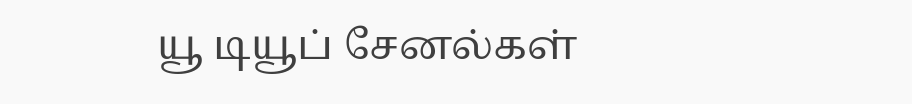யூ டியூப் சேனல்கள்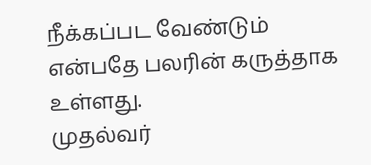நீக்கப்பட வேண்டும் என்பதே பலரின் கருத்தாக உள்ளது.
முதல்வர்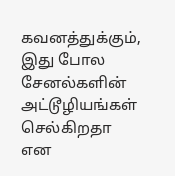கவனத்துக்கும், இது போல சேனல்களின் அட்டூழியங்கள் செல்கிறதா என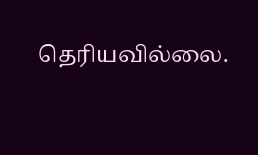தெரியவில்லை.